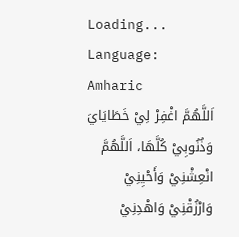Loading...
Language: Amharic
اَللَّهُمَّ اغْفِرْ لِيْ خَطَايَايَ وَذُنُوبِيْ كُلَّهَا، اَللَّهُمَّ انْعِشْنِيْ وَأَحْيِنِيْ وَارْزُقْنِيْ وَاهْدِنِيْ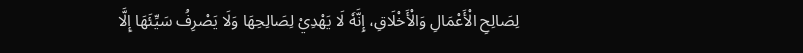لِصَالِحِ الْأَعْمَالِ وَالْأَخْلَاقِ، إِنَّهٗ لَا يَهْدِيْ لِصَالِحِهَا وَلَا يَصْرِفُ سَيِّئَهَا إِلَّا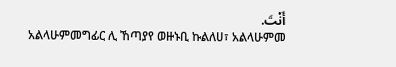أَنْتَ.
አልላሁምመግፊር ሊ ኸጣያየ ወዙኑቢ ኩልለሀ፣ አልላሁምመ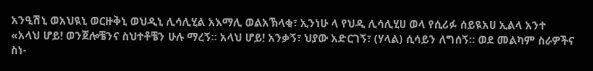አንዒሽኒ ወአህዪኒ ወርዙቅኒ ወህዲኒ ሊሳሊሂል አእማሊ ወልአኽላቂ፣ ኢንነሁ ላ የህዲ ሊሳሊሂሀ ወላ የሲሪፉ ሰይዪአሀ ኢልላ አንተ
«አላህ ሆይ! ወንጀሎቼንና ስህተቶቼን ሁሉ ማረኝ። አላህ ሆይ! አንቃኝ፣ ህያው አድርገኝ፣ (ሃላል) ሲሳይን ለግሰኝ። ወደ መልካም ስራዎችና ስነ-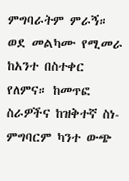ምግባራትም ምራኝ። ወደ መልካሙ የሚመራ ከአንተ በስተቀር የለምና። ከመጥፎ ስራዎችና ከዝቅተኛ ስነ-ምግባርም ካንተ ውጭ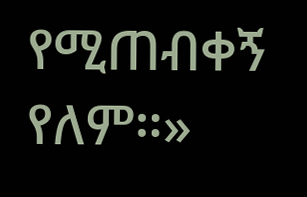የሚጠብቀኝ የለም።»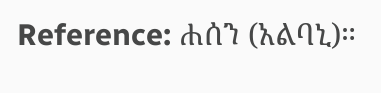Reference: ሐሰን (አልባኒ)።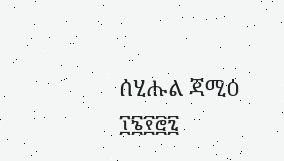ሰሂሑል ጃሚዕ ፲፮፻፸፯